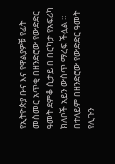የኢትዮጵያ ቡና እና የዋልያዎቹ የፊት መስመር አጥቂ በዘንድሮው የውድድር ዓመት ደምቆ ሲታይ በ በርካታ የአፍሪካ ክለቦች አይን ውስጥ ማረፍ ችሏል ።
በተለይም በዘንድሮው የውድድር ዓመት የሊጉን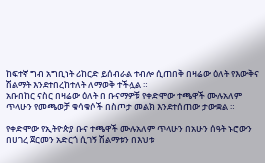ከፍተኛ ግብ አግቢነት ሪከርድ ይሰብራል ተብሎ ሲጠበቅ በዛሬው ዕለት የእውቅና ሽልማት እንደተበረከተለት ለማወቅ ተችሏል ።
አቡበከር ናስር በዛሬው ዕለት በ ቡናማዎቹ የቀድሞው ተጫዋች ሙሉአለም ጥላሁን የመጫወቻ ቁሳቁሶች በስጦታ መልክ እንደተሰጠው ታውቋል ።

የቀድሞው የኢትዮጵያ ቡና ተጫዋች ሙሉአለም ጥላሁን በአሁን ሰዓት ኑሮውን በሀገረ ጀርመን አድርጎ ሲገኝ ሽልማቱን በእህቱ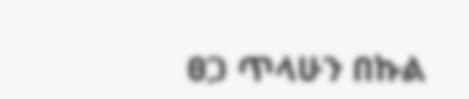ፀጋ ጥላሁን በኩል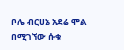ቦሌ ብርሀኔ አደሬ ሞል በሚገኘው ሱቁ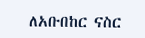ለአቡበከር ናስር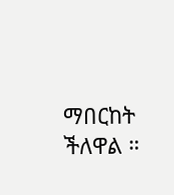ማበርከት ችለዋል ።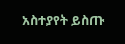አስተያየት ይስጡ